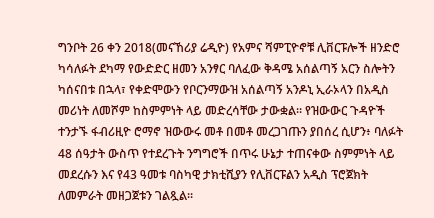ግንቦት 26 ቀን 2018(መናኸሪያ ሬዲዮ) የአምና ሻምፒዮኖቹ ሊቨርፑሎች ዘንድሮ ካሳለፉት ደካማ የውድድር ዘመን አንፃር ባለፈው ቅዳሜ አሰልጣኝ አርን ስሎትን ካሰናበቱ በኋላ፣ የቀድሞውን የቦርንማውዝ አሰልጣኝ አንዶኒ ኢራኦላን በአዲስ መሪነት ለመሾም ከስምምነት ላይ መድረሳቸው ታውቋል። የዝውውር ጉዳዮች ተንታኙ ፋብሪዚዮ ሮማኖ ዝውውሩ መቶ በመቶ መረጋገጡን ያበሰረ ሲሆን፥ ባለፉት 48 ሰዓታት ውስጥ የተደረጉት ንግግሮች በጥሩ ሁኔታ ተጠናቀው ስምምነት ላይ መደረሱን እና የ43 ዓመቱ ባስካዊ ታክቲሺያን የሊቨርፑልን አዲስ ፕሮጀክት ለመምራት መዘጋጀቱን ገልጿል።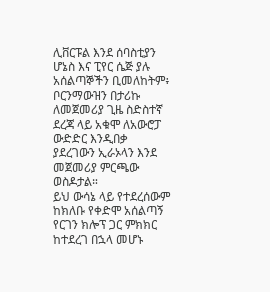ሊቨርፑል እንደ ሰባስቲያን ሆኔስ እና ፒየር ሴጅ ያሉ አሰልጣኞችን ቢመለከትም፥ ቦርንማውዝን በታሪኩ ለመጀመሪያ ጊዜ ስድስተኛ ደረጃ ላይ አቁሞ ለአውሮፓ ውድድር እንዲበቃ ያደረገውን ኢራኦላን እንደ መጀመሪያ ምርጫው ወስዶታል።
ይህ ውሳኔ ላይ የተደረሰውም ከክለቡ የቀድሞ አሰልጣኝ የርገን ክሎፕ ጋር ምክክር ከተደረገ በኋላ መሆኑ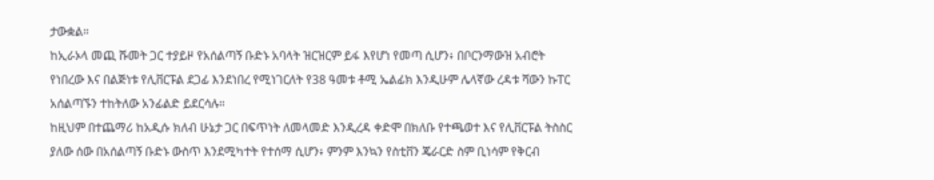ታውቋል።
ከኢራኦላ መጪ ሹመት ጋር ተያይዞ የአሰልጣኝ ቡድኑ አባላት ዝርዝርም ይፋ እየሆነ የመጣ ሲሆን፥ በቦርንማውዝ አብሮት የነበረው እና በልጅነቱ የሊቨርፑል ደጋፊ እንደነበረ የሚነገርለት የ38 ዓመቱ ቶሚ ኤልፊክ እንዲሁም ሌላኛው ረዳቱ ሻውን ኩፐር አሰልጣኙን ተከትለው አንፊልድ ይደርሳሉ።
ከዚህም በተጨማሪ ከአዲሱ ክለብ ሁኔታ ጋር በፍጥነት ለመላመድ እንዲረዳ ቀድሞ በክለቡ የተጫወተ እና የሊቨርፑል ትስስር ያለው ሰው በአሰልጣኝ ቡድኑ ውስጥ እንደሚካተት የተሰማ ሲሆን፥ ምንም እንኳን የስቲቨን ጄራርድ ስም ቢነሳም የቅርብ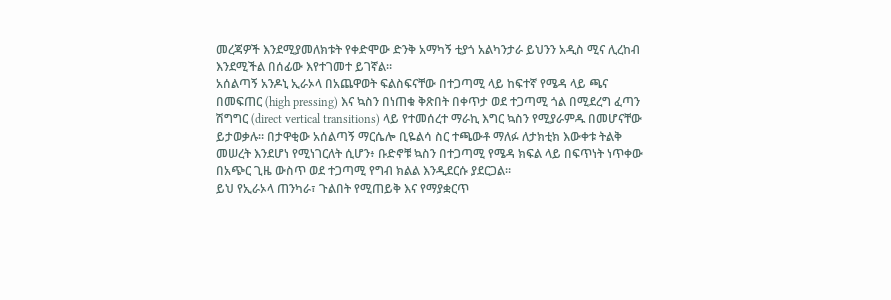መረጃዎች እንደሚያመለክቱት የቀድሞው ድንቅ አማካኝ ቲያጎ አልካንታራ ይህንን አዲስ ሚና ሊረከብ እንደሚችል በሰፊው እየተገመተ ይገኛል።
አሰልጣኝ አንዶኒ ኢራኦላ በአጨዋወት ፍልስፍናቸው በተጋጣሚ ላይ ከፍተኛ የሜዳ ላይ ጫና በመፍጠር (high pressing) እና ኳስን በነጠቁ ቅጽበት በቀጥታ ወደ ተጋጣሚ ጎል በሚደረግ ፈጣን ሽግግር (direct vertical transitions) ላይ የተመሰረተ ማራኪ እግር ኳስን የሚያራምዱ በመሆናቸው ይታወቃሉ። በታዋቂው አሰልጣኝ ማርሴሎ ቢዬልሳ ስር ተጫውቶ ማለፉ ለታክቲክ እውቀቱ ትልቅ መሠረት እንደሆነ የሚነገርለት ሲሆን፥ ቡድኖቹ ኳስን በተጋጣሚ የሜዳ ክፍል ላይ በፍጥነት ነጥቀው በአጭር ጊዜ ውስጥ ወደ ተጋጣሚ የግብ ክልል እንዲደርሱ ያደርጋል።
ይህ የኢራኦላ ጠንካራ፣ ጉልበት የሚጠይቅ እና የማያቋርጥ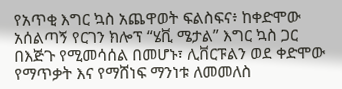የአጥቂ እግር ኳስ አጨዋወት ፍልስፍና፥ ከቀድሞው አሰልጣኝ የርገን ክሎፕ “ሄቪ ሜታል” እግር ኳስ ጋር በእጅጉ የሚመሳሰል በመሆኑ፣ ሊቨርፑልን ወደ ቀድሞው የማጥቃት እና የማሸነፍ ማንነቱ ለመመለስ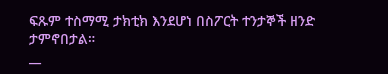ፍጹም ተስማሚ ታክቲክ እንደሆነ በስፖርት ተንታኞች ዘንድ ታምኖበታል።
__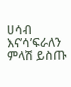ሀሳብ እና’ሳ’ፍራለን
ምላሽ ይስጡ